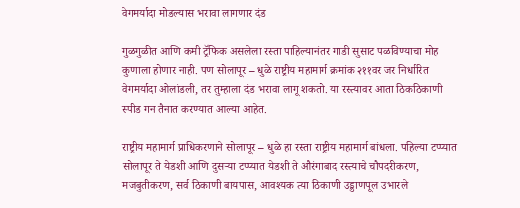वेगमर्यादा मोडल्यास भरावा लागणार दंड

गुळगुळीत आणि कमी ट्रॅफिक असलेला रस्ता पाहिल्यानंतर गाडी सुसाट पळविण्याचा मोह कुणाला होणार नाही. पण सोलापूर – धुळे राष्ट्रीय महामार्ग क्रमांक २११वर जर निर्धारित वेगमर्यादा ओलांडली, तर तुम्हाला दंड भरावा लागू शकतो. या रस्त्यावर आता ठिकठिकाणी स्पीड गन तैनात करण्यात आल्या आहेत.

राष्ट्रीय महामार्ग प्राधिकरणाने सोलापूर – धुळे हा रस्ता राष्ट्रीय महामार्ग बांधला. पहिल्या टप्प्यात सोलापूर ते येडशी आणि दुसऱ्या टप्प्यात येडशी ते औरंगाबाद रस्त्याचे चौपदरीकरण, मजबुतीकरण, सर्व ठिकाणी बायपास, आवश्यक त्या ठिकाणी उड्डाणपूल उभारले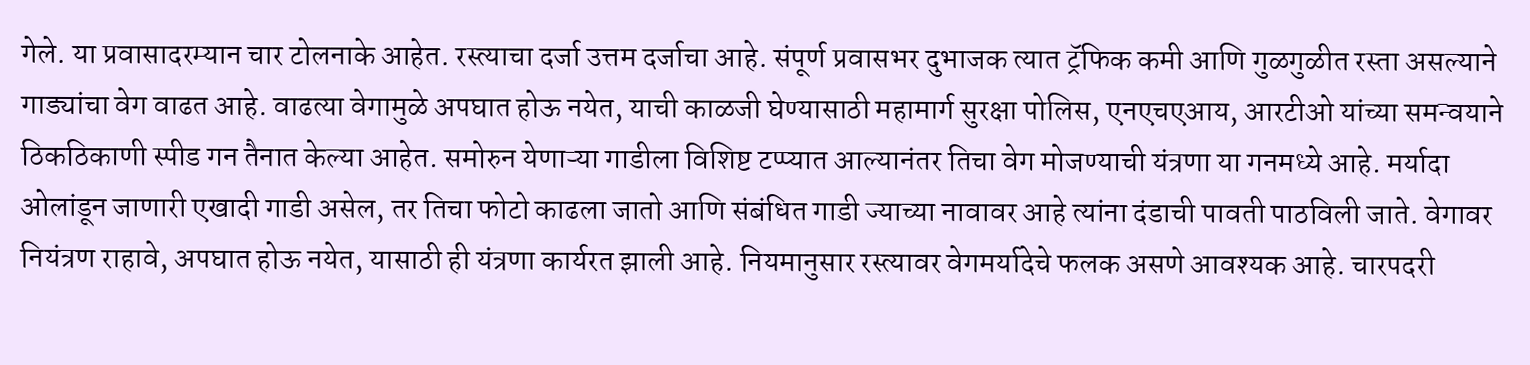गेले. या प्रवासादरम्यान चार टोलनाके आहेत. रस्त्याचा दर्जा उत्तम दर्जाचा आहे. संपूर्ण प्रवासभर दुभाजक त्यात ट्रॅफिक कमी आणि गुळगुळीत रस्ता असल्याने गाड्यांचा वेग वाढत आहे. वाढत्या वेगामुळे अपघात होऊ नयेत, याची काळजी घेण्यासाठी महामार्ग सुरक्षा पोलिस, एनएचएआय, आरटीओ यांच्या समन्वयाने ठिकठिकाणी स्पीड गन तैनात केल्या आहेत. समोरुन येणाऱ्या गाडीला विशिष्ट टप्प्यात आल्यानंतर तिचा वेग मोजण्याची यंत्रणा या गनमध्ये आहे. मर्यादा ओलांडून जाणारी एखादी गाडी असेल, तर तिचा फोटो काढला जातो आणि संबंधित गाडी ज्याच्या नावावर आहे त्यांना दंडाची पावती पाठविली जाते. वेगावर नियंत्रण राहावे, अपघात होऊ नयेत, यासाठी ही यंत्रणा कार्यरत झाली आहे. नियमानुसार रस्त्यावर वेगमर्यादेचे फलक असणे आवश्यक आहे. चारपदरी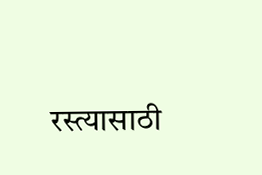रस्त्यासाठी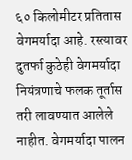६० किलोमीटर प्रतितास वेगमर्यादा आहे. रस्त्यावर दुतर्फा कुठेही वेगमर्यादा नियंत्रणाचे फलक तूर्तास तरी लावण्यात आलेले नाहीत. वेगमर्यादा पालन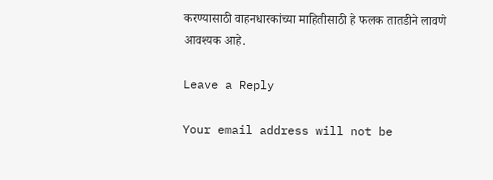करण्यासाठी वाहनधारकांच्या माहितीसाठी हे फलक तातडीने लावणे आवश्यक आहे.

Leave a Reply

Your email address will not be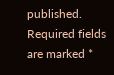published. Required fields are marked *